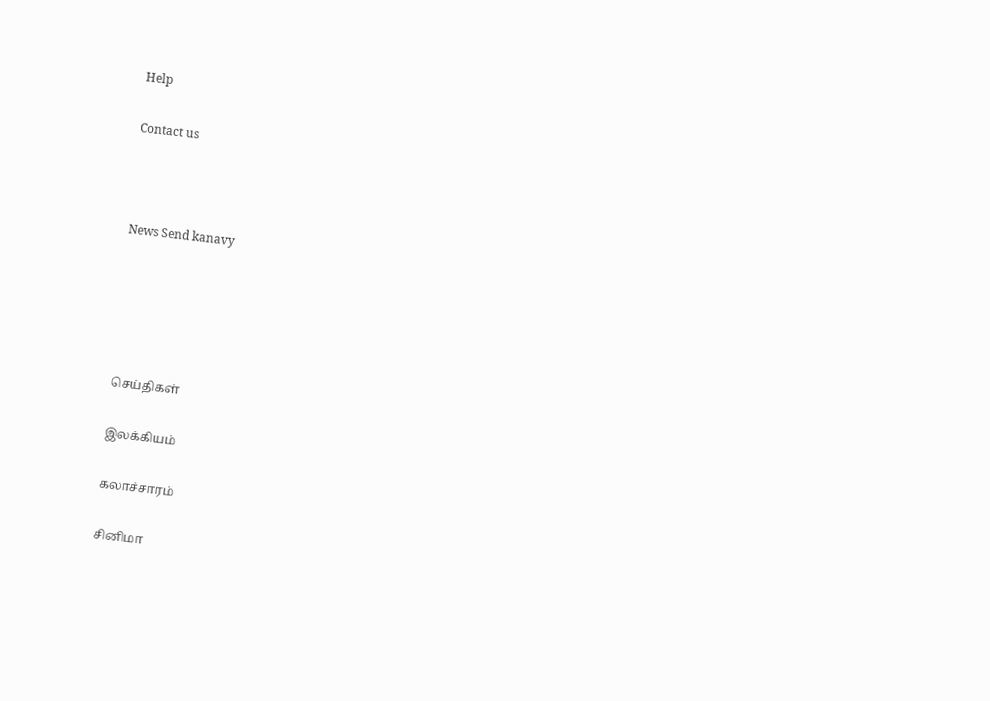Help

Contact us



News Send kanavy





செய்திகள்

இலக்கியம்

கலாச்சாரம்

சினிமா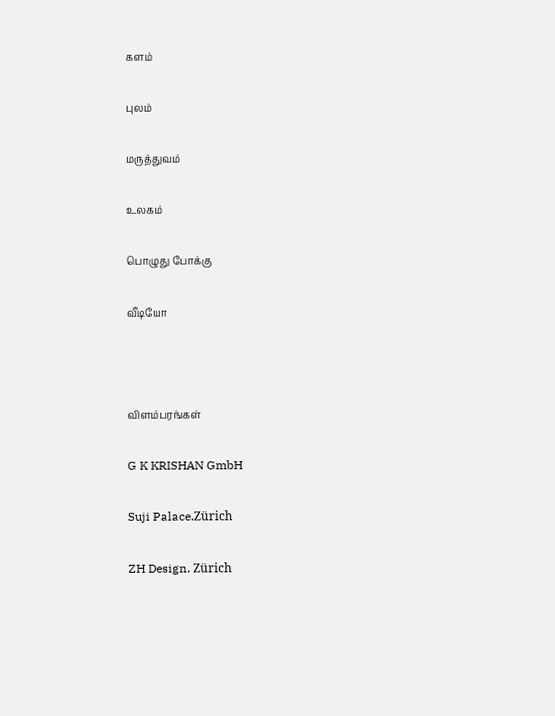களம்

புலம்

மருத்துவம்

உலகம்

பொழுது போக்கு

வீடியோ



விளம்பரங்கள்

G K KRISHAN GmbH

Suji Palace.Zürich

ZH Design. Zürich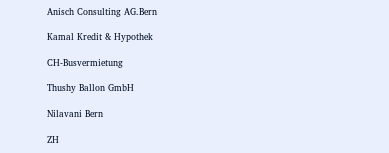Anisch Consulting AG.Bern

Kamal Kredit & Hypothek

CH-Busvermietung

Thushy Ballon GmbH

Nilavani Bern

ZH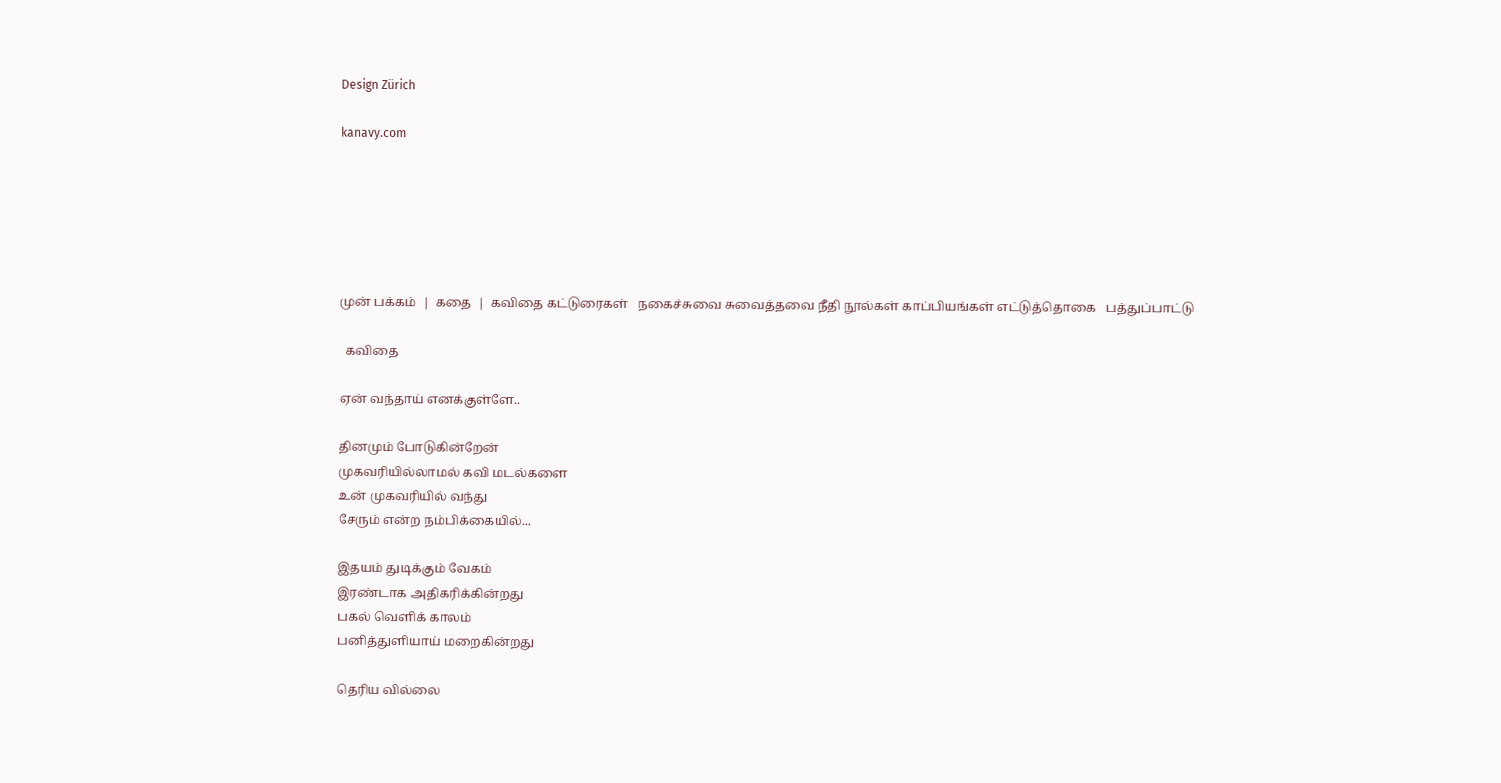Design Zürich

kanavy.com






முன் பக்கம்  |  கதை  |  கவிதை கட்டுரைகள்   நகைச்சுவை சுவைத்தவை நீதி நூல்கள் காப்பியங்கள் எட்டுத்தொகை   பத்துப்பாட்டு

  கவிதை

ஏன் வந்தாய் எனக்குள்ளே..

தினமும் போடுகின்றேன்
முகவரியில்லாமல் கவி மடல்களை
உன் முகவரியில் வந்து
சேரும் என்ற நம்பிக்கையில்...

இதயம் துடிக்கும் வேகம்
இரண்டாக அதிகரிக்கின்றது
பகல் வெளிக் காலம்
பனித்துளியாய் மறைகின்றது

தெரிய வில்லை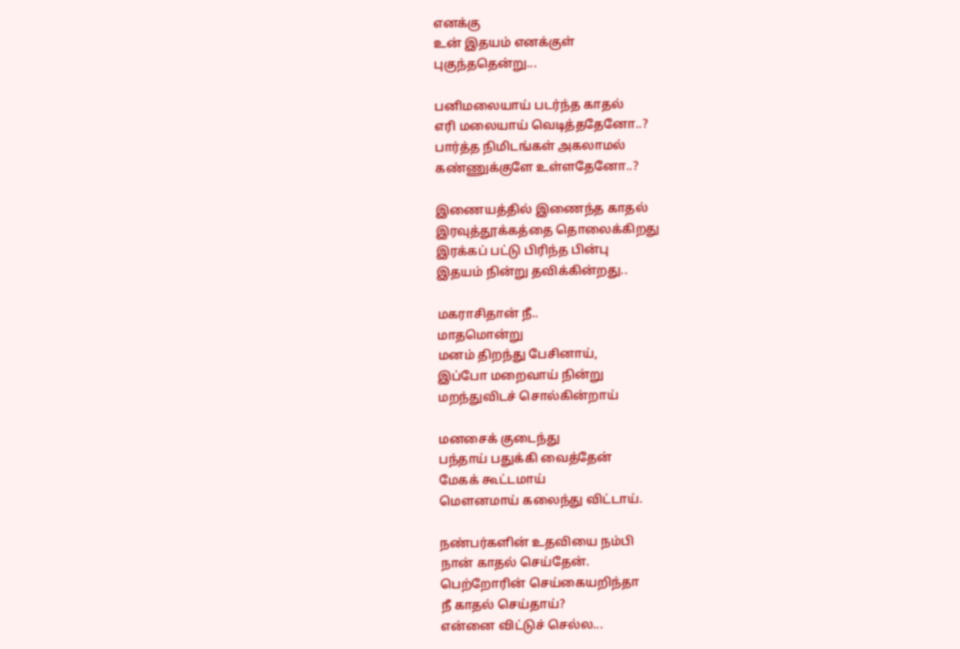எனக்கு
உன் இதயம் எனக்குள்
புகுந்ததென்று...

பனிமலையாய் படர்ந்த காதல்
எரி மலையாய் வெடித்ததேனோ..?
பார்த்த நிமிடங்கள் அகலாமல்
கண்ணுக்குளே உள்ளதேனோ..?

இணையத்தில் இணைந்த காதல்
இரவுத்தூக்கத்தை தொலைக்கிறது
இரக்கப் பட்டு பிரிந்த பின்பு
இதயம் நின்று தவிக்கின்றது..

மகராசிதான் நீ..
மாதமொன்று
மனம் திறந்து பேசினாய்,
இப்போ மறைவாய் நின்று
மறந்துவிடச் சொல்கின்றாய்

மனசைக் குடைந்து
பந்தாய் பதுக்கி வைத்தேன்
மேகக் கூட்டமாய்
மௌனமாய் கலைந்து விட்டாய்.

நண்பர்களின் உதவியை நம்பி
நான் காதல் செய்தேன்.
பெற்றோரின் செய்கையறிந்தா
நீ காதல் செய்தாய்?
என்னை விட்டுச் செல்ல...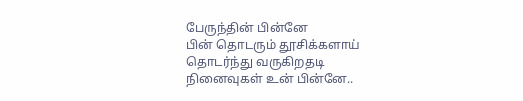பேருந்தின் பின்னே
பின் தொடரும் தூசிக்களாய்
தொடர்ந்து வருகிற‌தடி
நினைவுகள் உன் பின்னே..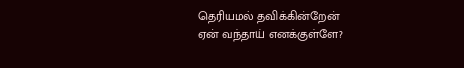தெரியமல் தவிக்கின்றேன்
ஏன் வந்தாய் எனக்குள்ளே?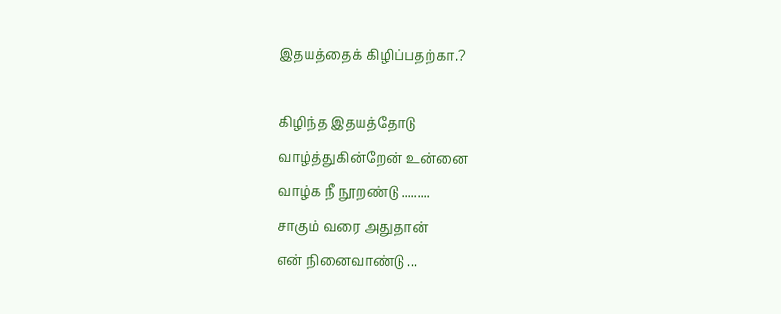இதயத்தைக் கிழிப்பதற்கா.?

கிழிந்த இதயத்தோடு
வாழ்த்துகின்றேன் உன்னை
வாழ்க நீ நூறண்டு .........
சாகும் வரை அதுதான்
என் நினைவாண்டு ...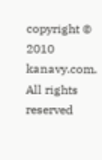copyright © 2010 kanavy.com. All rights reserved